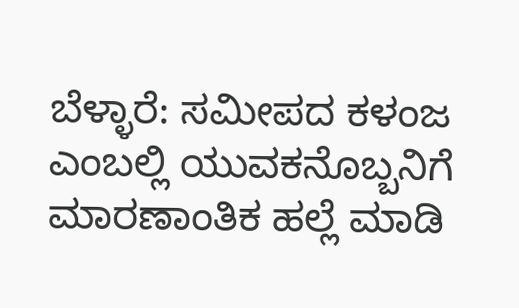ಬೆಳ್ಳಾರೆ: ಸಮೀಪದ ಕಳಂಜ ಎಂಬಲ್ಲಿ ಯುವಕನೊಬ್ಬನಿಗೆ ಮಾರಣಾಂತಿಕ ಹಲ್ಲೆ ಮಾಡಿ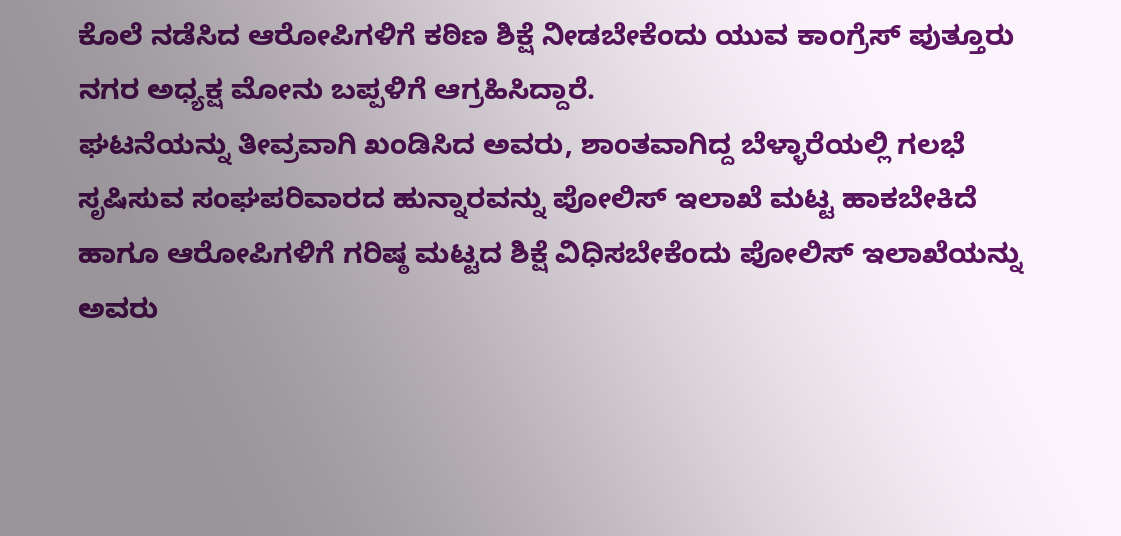ಕೊಲೆ ನಡೆಸಿದ ಆರೋಪಿಗಳಿಗೆ ಕಠಿಣ ಶಿಕ್ಷೆ ನೀಡಬೇಕೆಂದು ಯುವ ಕಾಂಗ್ರೆಸ್ ಪುತ್ತೂರು ನಗರ ಅಧ್ಯಕ್ಷ ಮೋನು ಬಪ್ಪಳಿಗೆ ಆಗ್ರಹಿಸಿದ್ದಾರೆ.
ಘಟನೆಯನ್ನು ತೀವ್ರವಾಗಿ ಖಂಡಿಸಿದ ಅವರು, ಶಾಂತವಾಗಿದ್ದ ಬೆಳ್ಳಾರೆಯಲ್ಲಿ ಗಲಭೆ ಸೃಷಿಸುವ ಸಂಘಪರಿವಾರದ ಹುನ್ನಾರವನ್ನು ಪೋಲಿಸ್ ಇಲಾಖೆ ಮಟ್ಟ ಹಾಕಬೇಕಿದೆ ಹಾಗೂ ಆರೋಪಿಗಳಿಗೆ ಗರಿಷ್ಠ ಮಟ್ಟದ ಶಿಕ್ಷೆ ವಿಧಿಸಬೇಕೆಂದು ಪೋಲಿಸ್ ಇಲಾಖೆಯನ್ನು ಅವರು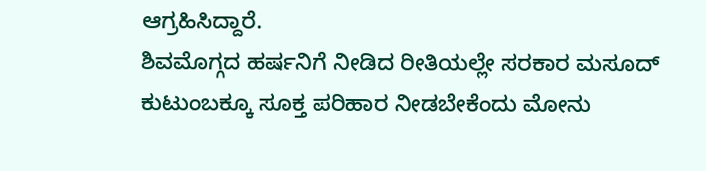ಆಗ್ರಹಿಸಿದ್ದಾರೆ.
ಶಿವಮೊಗ್ಗದ ಹರ್ಷನಿಗೆ ನೀಡಿದ ರೀತಿಯಲ್ಲೇ ಸರಕಾರ ಮಸೂದ್ ಕುಟುಂಬಕ್ಕೂ ಸೂಕ್ತ ಪರಿಹಾರ ನೀಡಬೇಕೆಂದು ಮೋನು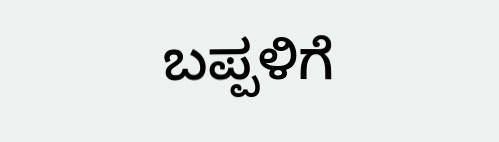ಬಪ್ಪಳಿಗೆ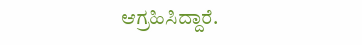ಆಗ್ರಹಿಸಿದ್ದಾರೆ.